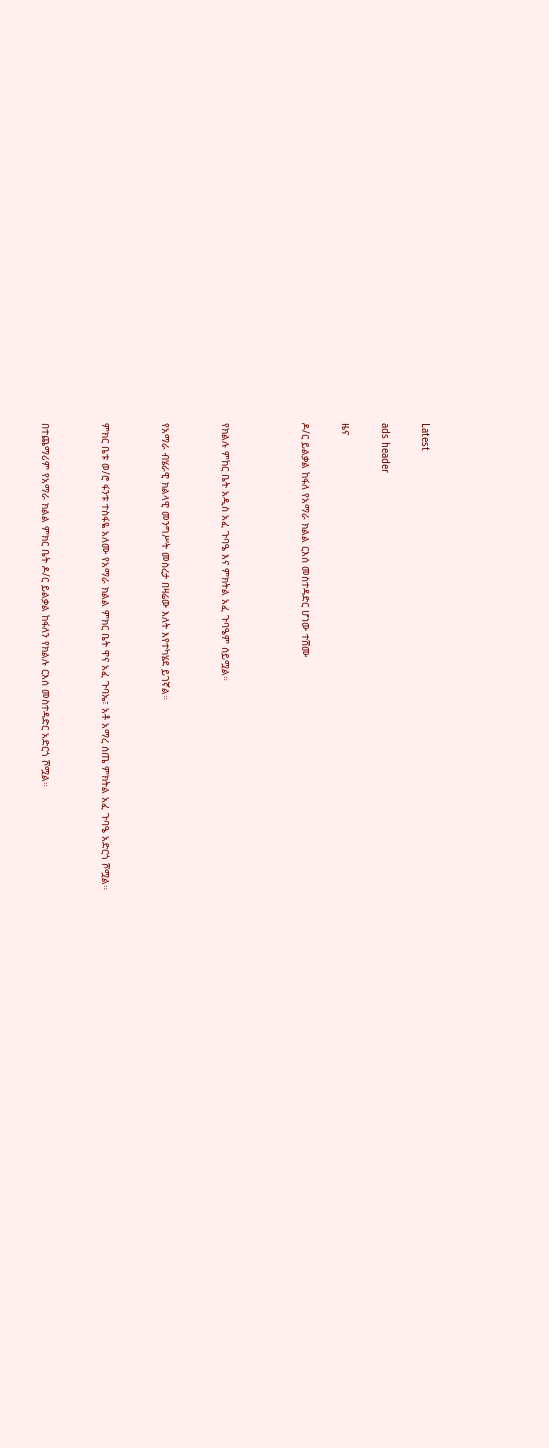Latest

ads header

ዜና

ዶ/ር ይልቃል ከፋለ የአማራ ክልል ርእሰ መስተዳድር ሆነው ተሸሙ



የክልሉ ምከር ቤት አዲስ አፈ ጉባዔ እና ምክትል አፈ ጉባዔም ሰይሟል።


የአማራ ብሄራዊ ክልላዊ መንግሥት መስረታ በዛሬው እለት እየተካሄደ ይገኛል።


ምክር ቤቱ ወ/ሮ ፋንቱ ተስፋዬ አለሙ የአማራ ክልል ምክር ቤት ዋና አፈ ጉባኤ፣ አቶ አማረ ሰጤ ምክትል አፈ ጉባዔ አድርጎ ሾሟል።


በተጨማሪም የአማራ ክልል ምክር ቤት ዶ/ር ይልቃል ከፋለን የክልሉ ርእሰ መስተዳድር አድርጎ ሾሟል።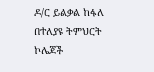ዶ/ር ይልቃል ከፋለ በተለያዩ ትምህርት ኮሌጆች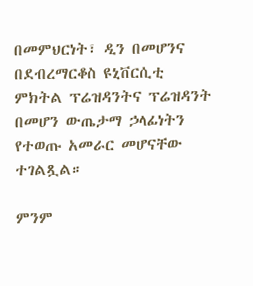በመምህርነት፣ ዲን በመሆንና በደብረማርቆስ ዩኒቨርሲቲ ምክትል ፕሬዝዳንትና ፕሬዝዳንት በመሆን ውጤታማ ኃላፊነትን የተወጡ አመራር መሆናቸው ተገልጿል።

ምንም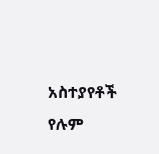አስተያየቶች የሉም